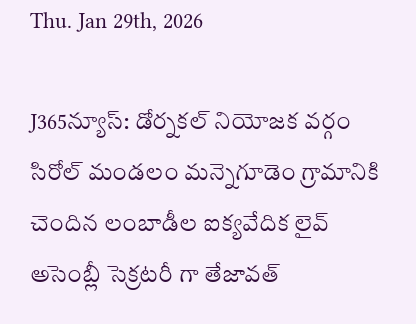Thu. Jan 29th, 2026

J365న్యూస్: డోర్నకల్ నియోజక వర్గం సిరోల్ మండలం మన్నెగూడెం గ్రామానికి చెందిన లంబాడీల ఐక్యవేదిక లైవ్ అసెంబ్లీ సెక్రటరీ గా తేజావత్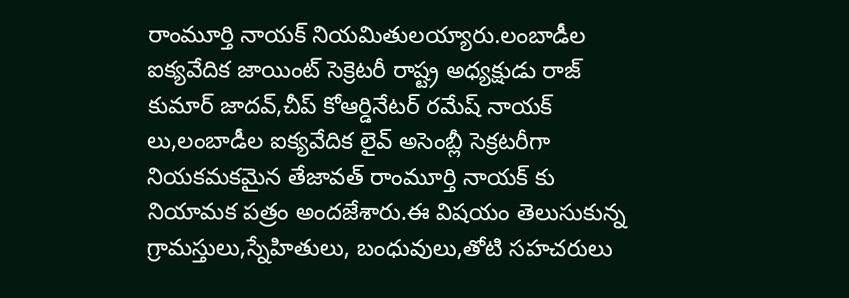రాంమూర్తి నాయక్ నియమితులయ్యారు.లంబాడీల ఐక్యవేదిక జాయింట్ సెక్రెటరీ రాష్ట్ర అధ్యక్షుడు రాజ్ కుమార్ జాదవ్,చీప్ కోఆర్డినేటర్ రమేష్ నాయక్ లు,లంబాడీల ఐక్యవేదిక లైవ్ అసెంబ్లీ సెక్రటరీగా నియకమకమైన తేజావత్ రాంమూర్తి నాయక్ కు నియామక పత్రం అందజేశారు.ఈ విషయం తెలుసుకున్న గ్రామస్తులు,స్నేహితులు, బంధువులు,తోటి సహచరులు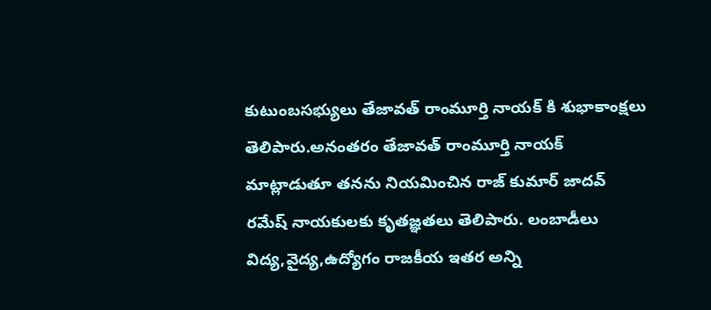కుటుంబసభ్యులు తేజావత్ రాంమూర్తి నాయక్ కి శుభాకాంక్షలు తెలిపారు.అనంతరం తేజావత్ రాంమూర్తి నాయక్ మాట్లాడుతూ తనను నియమించిన రాజ్ కుమార్ జాదవ్ రమేష్ నాయకులకు కృతజ్ఞతలు తెలిపారు. లంబాడీలు విద్య,వైద్య,ఉద్యోగం రాజకీయ ఇతర అన్ని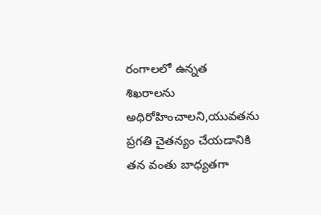రంగాలలో ఉన్నత శిఖరాలను అధిరోహించాలని,యువతను ప్రగతి చైతన్యం చేయడానికి తన వంతు బాధ్యతగా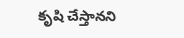కృషి చేస్తానని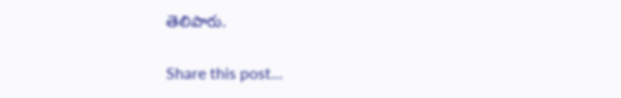తెలిపారు.

Share this post...